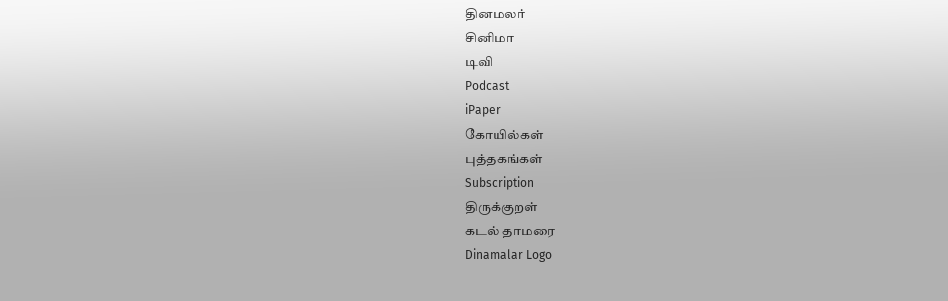தினமலர்
சினிமா
டிவி
Podcast
iPaper
கோயில்கள்
புத்தகங்கள்
Subscription
திருக்குறள்
கடல் தாமரை
Dinamalar Logo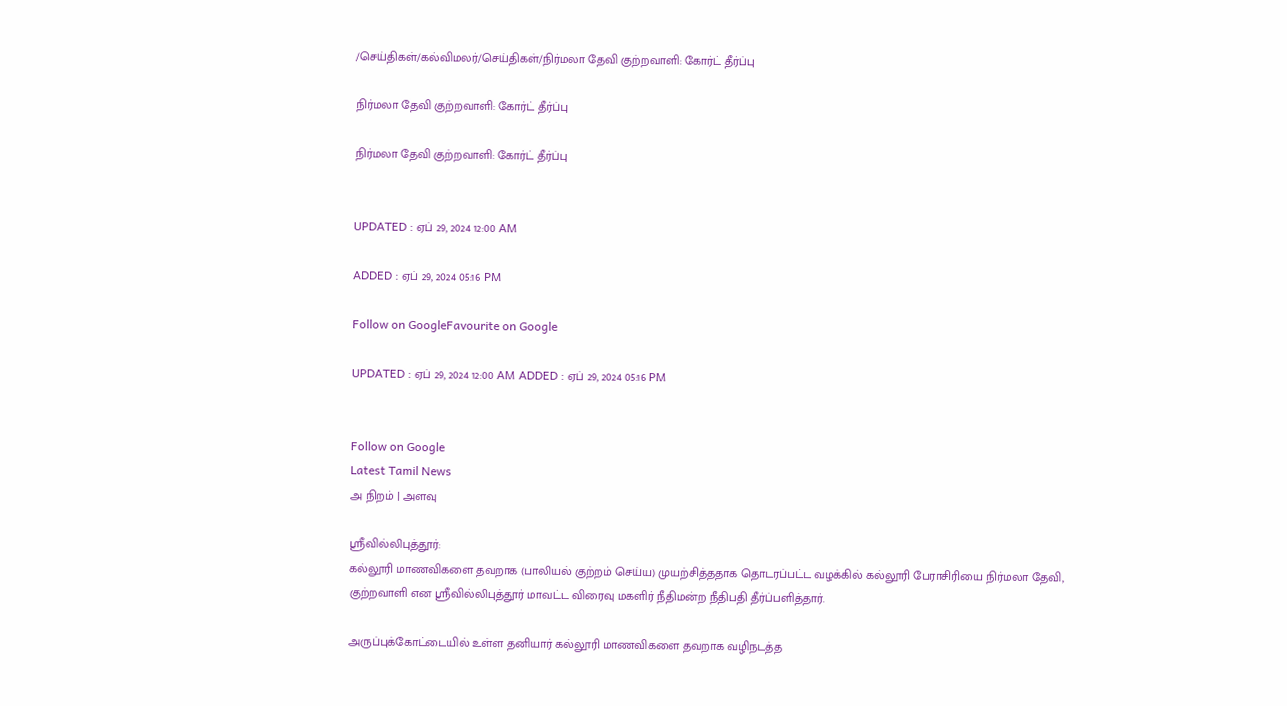/செய்திகள்/கல்விமலர்/செய்திகள்/நிர்மலா தேவி குற்றவாளி: கோர்ட் தீர்ப்பு

நிர்மலா தேவி குற்றவாளி: கோர்ட் தீர்ப்பு

நிர்மலா தேவி குற்றவாளி: கோர்ட் தீர்ப்பு


UPDATED : ஏப் 29, 2024 12:00 AM

ADDED : ஏப் 29, 2024 05:16 PM

Follow on GoogleFavourite on Google

UPDATED : ஏப் 29, 2024 12:00 AM ADDED : ஏப் 29, 2024 05:16 PM


Follow on Google
Latest Tamil News
அ நிறம் | அளவு

ஸ்ரீவில்லிபுத்தூர்:
கல்லூரி மாணவிகளை தவறாக (பாலியல் குற்றம் செய்ய) முயற்சித்ததாக தொடரப்பட்ட வழக்கில் கல்லூரி பேராசிரியை நிர்மலா தேவி, குற்றவாளி என ஸ்ரீவில்லிபுத்தூர் மாவட்ட விரைவு மகளிர் நீதிமன்ற நீதிபதி தீர்ப்பளித்தார்.

அருப்புக்கோட்டையில் உள்ள தனியார் கல்லூரி மாணவிகளை தவறாக வழிநடத்த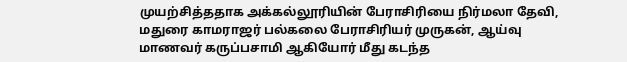முயற்சித்ததாக அக்கல்லூரியின் பேராசிரியை நிர்மலா தேவி, மதுரை காமராஜர் பல்கலை பேராசிரியர் முருகன், ஆய்வு மாணவர் கருப்பசாமி ஆகியோர் மீது கடந்த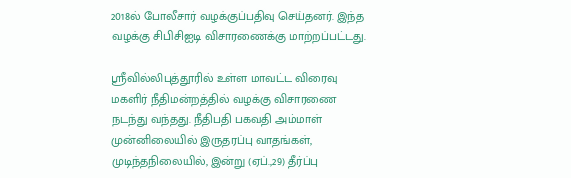2018ல் போலீசார் வழக்குப்பதிவு செய்தனர். இந்த வழக்கு சிபிசிஐடி விசாரணைக்கு மாற்றப்பட்டது.

ஸ்ரீவில்லிபுத்தூரில் உள்ள மாவட்ட விரைவு மகளிர் நீதிமன்றத்தில் வழக்கு விசாரணை நடந்து வந்தது. நீதிபதி பகவதி அம்மாள் முன்னிலையில் இருதரப்பு வாதங்கள், முடிந்தநிலையில், இன்று (ஏப்.,29) தீர்ப்பு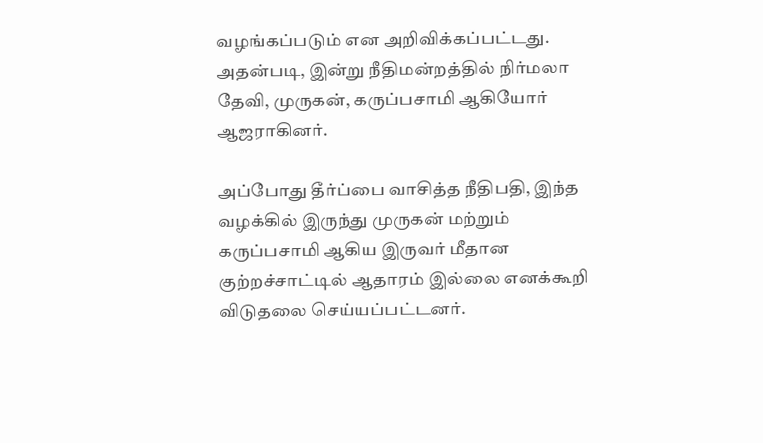வழங்கப்படும் என அறிவிக்கப்பட்டது. அதன்படி, இன்று நீதிமன்றத்தில் நிர்மலா தேவி, முருகன், கருப்பசாமி ஆகியோர் ஆஜராகினர்.

அப்போது தீர்ப்பை வாசித்த நீதிபதி, இந்த வழக்கில் இருந்து முருகன் மற்றும் கருப்பசாமி ஆகிய இருவர் மீதான குற்றச்சாட்டில் ஆதாரம் இல்லை எனக்கூறி விடுதலை செய்யப்பட்டனர்.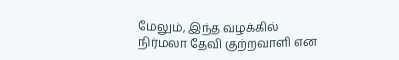மேலும், இந்த வழக்கில் நிர்மலா தேவி குற்றவாளி என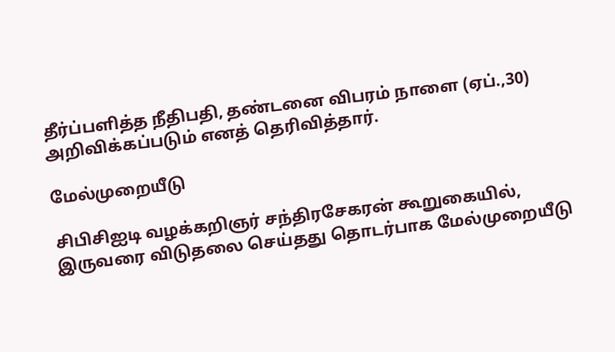தீர்ப்பளித்த நீதிபதி, தண்டனை விபரம் நாளை (ஏப்.,30) அறிவிக்கப்படும் எனத் தெரிவித்தார்.

மேல்முறையீடு

சிபிசிஐடி வழக்கறிஞர் சந்திரசேகரன் கூறுகையில், இருவரை விடுதலை செய்தது தொடர்பாக மேல்முறையீடு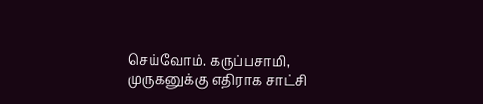செய்வோம். கருப்பசாமி, முருகனுக்கு எதிராக சாட்சி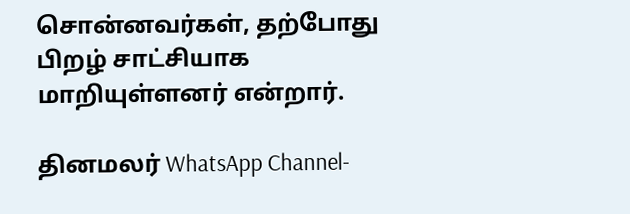சொன்னவர்கள், தற்போது பிறழ் சாட்சியாக மாறியுள்ளனர் என்றார்.

தினமலர் WhatsApp Channel-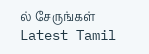ல் சேருங்கள்
Latest Tamil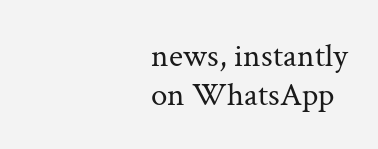news, instantly on WhatsApp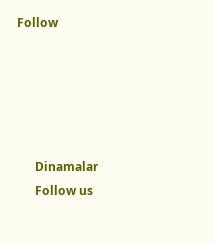Follow





      Dinamalar
      Follow us